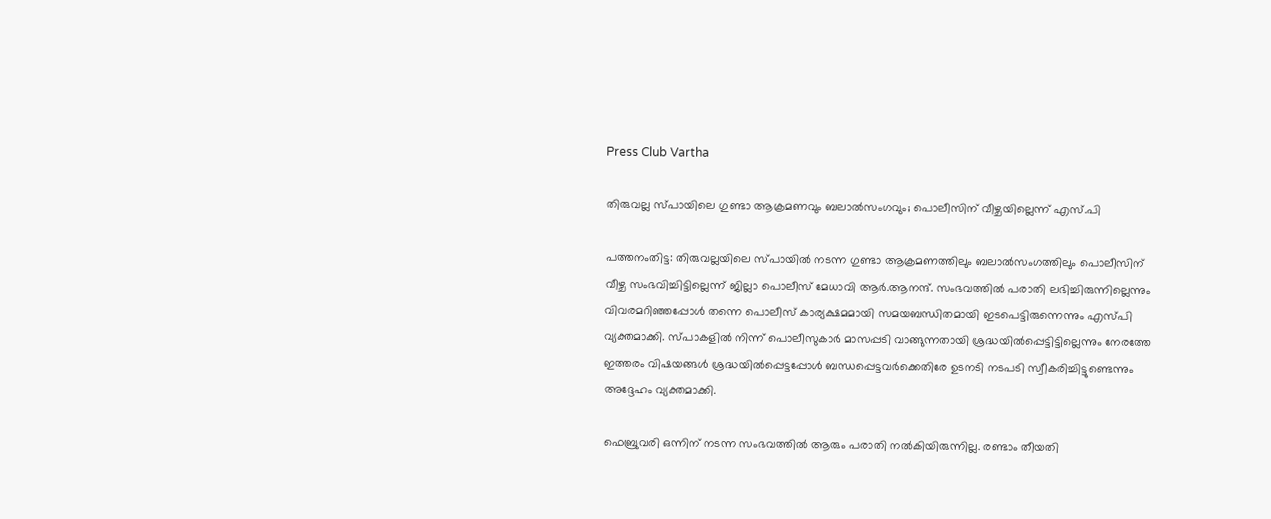Press Club Vartha

തിരുവല്ല സ്പായിലെ ഗുണ്ടാ ആക്രമണവും ബലാല്‍സംഗവും; പൊലീസിന് വീഴ്ചയില്ലെന്ന് എസ്.പി

പത്തനംതിട്ട: തിരുവല്ലയിലെ സ്പായില്‍ നടന്ന ഗുണ്ടാ ആക്രമണത്തിലും ബലാല്‍സംഗത്തിലും പൊലീസിന് വീഴ്ച സംഭവിച്ചിട്ടില്ലെന്ന് ജില്ലാ പൊലീസ് മേധാവി ആര്‍.ആനന്ദ്. സംഭവത്തില്‍ പരാതി ലഭിച്ചിരുന്നില്ലെന്നും വിവരമറിഞ്ഞപ്പോള്‍ തന്നെ പൊലീസ് കാര്യക്ഷമമായി സമയബന്ധിതമായി ഇടപെട്ടിരുന്നെന്നും എസ്പി വ്യക്തമാക്കി. സ്പാകളില്‍ നിന്ന് പൊലീസുകാര്‍ മാസപ്പടി വാങ്ങുന്നതായി ശ്രദ്ധയില്‍പ്പെട്ടിട്ടില്ലെന്നും നേരത്തേ ഇത്തരം വിഷയങ്ങള്‍ ശ്രദ്ധയില്‍പ്പെട്ടപ്പോള്‍ ബന്ധപ്പെട്ടവര്‍ക്കെതിരേ ഉടനടി നടപടി സ്വീകരിച്ചിട്ടുണ്ടെന്നും അദ്ദേഹം വ്യക്തമാക്കി.

ഫെബ്രുവരി ഒന്നിന് നടന്ന സംഭവത്തില്‍ ആരും പരാതി നല്‍കിയിരുന്നില്ല. രണ്ടാം തീയതി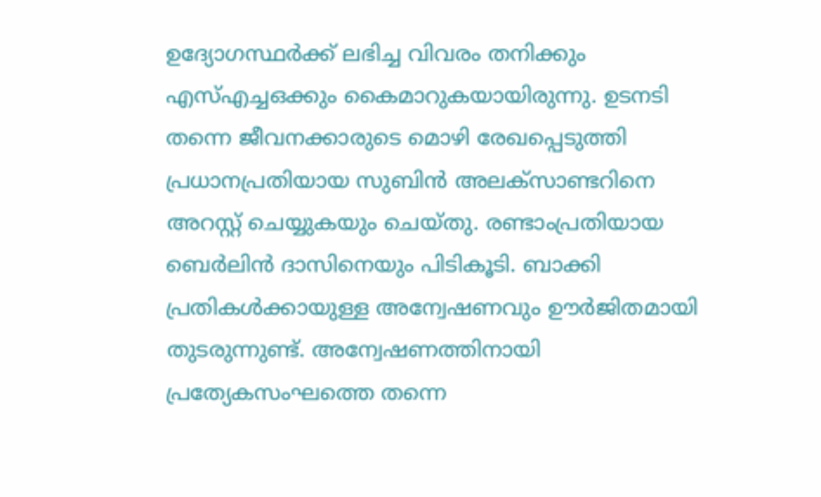ഉദ്യോഗസ്ഥര്‍ക്ക് ലഭിച്ച വിവരം തനിക്കും എസ്എച്ചഒക്കും കൈമാറുകയായിരുന്നു. ഉടനടി തന്നെ ജീവനക്കാരുടെ മൊഴി രേഖപ്പെടുത്തി പ്രധാനപ്രതിയായ സുബിന്‍ അലക്സാണ്ടറിനെ അറസ്റ്റ് ചെയ്യുകയും ചെയ്തു. രണ്ടാംപ്രതിയായ ബെര്‍ലിന്‍ ദാസിനെയും പിടികൂടി. ബാക്കി പ്രതികള്‍ക്കായുള്ള അന്വേഷണവും ഊര്‍ജിതമായി തുടരുന്നുണ്ട്. അന്വേഷണത്തിനായി പ്രത്യേകസംഘത്തെ തന്നെ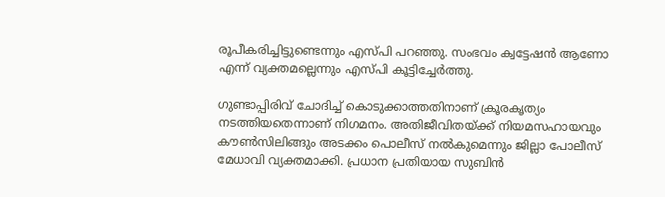രൂപീകരിച്ചിട്ടുണ്ടെന്നും എസ്പി പറഞ്ഞു. സംഭവം ക്വട്ടേഷന്‍ ആണോ എന്ന് വ്യക്തമല്ലെന്നും എസ്പി കൂട്ടിച്ചേര്‍ത്തു.

ഗുണ്ടാപ്പിരിവ് ചോദിച്ച് കൊടുക്കാത്തതിനാണ് ക്രൂരകൃത്യം നടത്തിയതെന്നാണ് നിഗമനം. അതിജീവിതയ്ക്ക് നിയമസഹായവും കൗണ്‍സിലിങ്ങും അടക്കം പൊലീസ് നല്‍കുമെന്നും ജില്ലാ പോലീസ് മേധാവി വ്യക്തമാക്കി. പ്രധാന പ്രതിയായ സുബിന്‍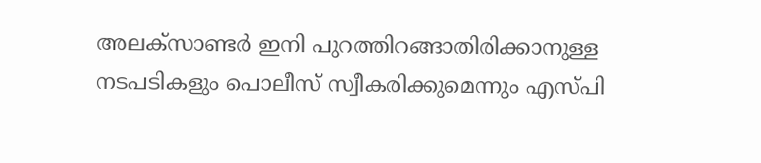അലക്സാണ്ടര്‍ ഇനി പുറത്തിറങ്ങാതിരിക്കാനുള്ള നടപടികളും പൊലീസ് സ്വീകരിക്കുമെന്നും എസ്പി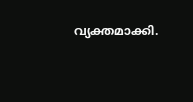വ്യക്തമാക്കി.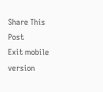Share This Post
Exit mobile version